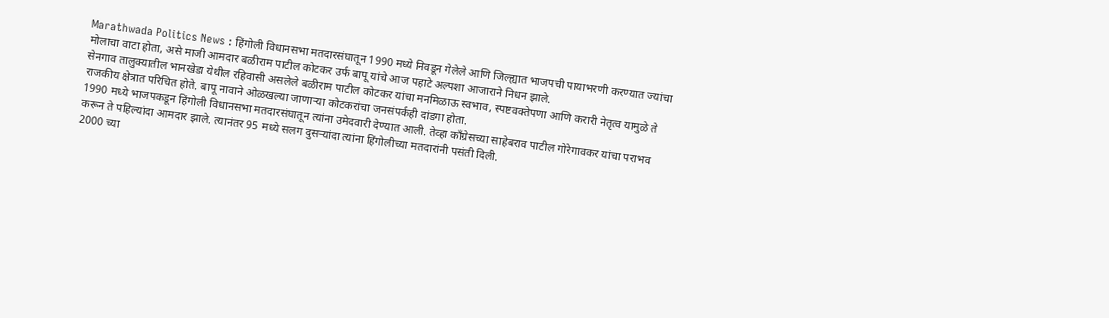Marathwada Politics News : हिंगोली विधानसभा मतदारसंघातून 1990 मध्ये निवडून गेलेले आणि जिल्ह्यात भाजपची पायाभरणी करण्यात ज्यांचा मोलाचा वाटा होता, असे माजी आमदार बळीराम पाटील कोटकर उर्फ बापू यांचे आज पहाटे अल्पशा आजाराने निधन झाले.
सेनगाव तालुक्यातील भानखेडा येथील रहिवासी असलेले बळीराम पाटील कोटकर यांचा मनमिळाऊ स्वभाव, स्पष्टवक्तेपणा आणि करारी नेतृत्व यामुळे ते राजकीय क्षेत्रात परिचित होते. बापू नावाने ओळखल्या जाणाऱ्या कोटकरांचा जनसंपर्कही दांडगा होता.
1990 मध्ये भाजपकडून हिंगोली विधानसभा मतदारसंघातून त्यांना उमेदवारी देण्यात आली. तेव्हा काँग्रेसच्या साहेबराव पाटील गोरेगावकर यांचा पराभव करून ते पहिल्यांदा आमदार झाले. त्यानंतर 95 मध्ये सलग दुसऱ्यांदा त्यांना हिंगोलीच्या मतदारांनी पसंती दिली.
2000 च्या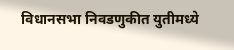विधानसभा निवडणुकीत युतीमध्ये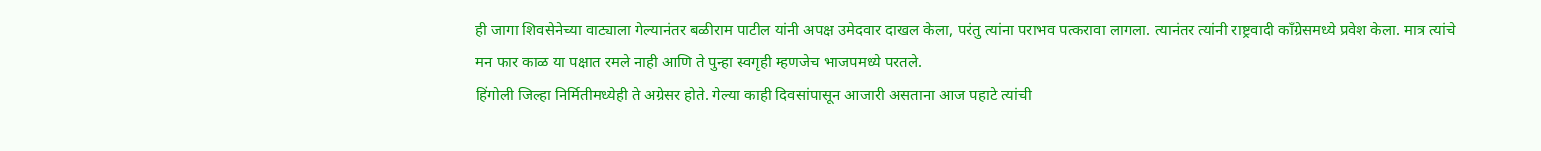ही जागा शिवसेनेच्या वाट्याला गेल्यानंतर बळीराम पाटील यांनी अपक्ष उमेदवार दाखल केला, परंतु त्यांना पराभव पत्करावा लागला. त्यानंतर त्यांनी राष्ट्रवादी काँग्रेसमध्ये प्रवेश केला. मात्र त्यांचे मन फार काळ या पक्षात रमले नाही आणि ते पुन्हा स्वगृही म्हणजेच भाजपमध्ये परतले.
हिंगोली जिल्हा निर्मितीमध्येही ते अग्रेसर होते. गेल्या काही दिवसांपासून आजारी असताना आज पहाटे त्यांची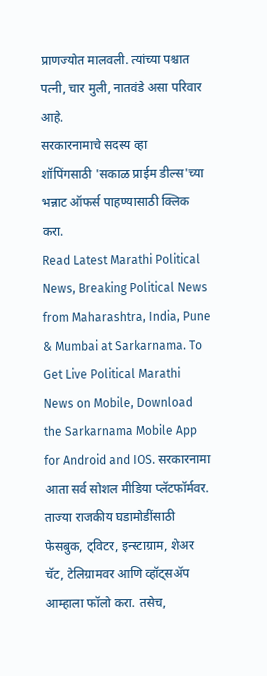प्राणज्योत मालवली. त्यांच्या पश्चात पत्नी, चार मुली, नातवंडे असा परिवार आहे.
सरकारनामाचे सदस्य व्हा
शॉपिंगसाठी 'सकाळ प्राईम डील्स'च्या भन्नाट ऑफर्स पाहण्यासाठी क्लिक करा.
Read Latest Marathi Political News, Breaking Political News from Maharashtra, India, Pune & Mumbai at Sarkarnama. To Get Live Political Marathi News on Mobile, Download the Sarkarnama Mobile App for Android and IOS. सरकारनामा आता सर्व सोशल मीडिया प्लॅटफॉर्मवर. ताज्या राजकीय घडामोडींसाठी फेसबुक, ट्विटर, इन्स्टाग्राम, शेअर चॅट, टेलिग्रामवर आणि व्हॉट्सॲप आम्हाला फॉलो करा. तसेच,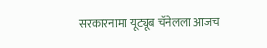सरकारनामा यूट्यूब चॅनेलला आजच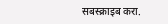सबस्क्राइब करा.